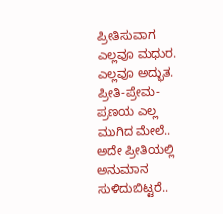ಪ್ರೀತಿಸುವಾಗ ಎಲ್ಲವೂ ಮಧುರ. ಎಲ್ಲವೂ ಅದ್ಭುತ. ಪ್ರೀತಿ-ಪ್ರೇಮ-ಪ್ರಣಯ ಎಲ್ಲ ಮುಗಿದ ಮೇಲೆ.. ಅದೇ ಪ್ರೀತಿಯಲ್ಲಿ ಅನುಮಾನ ಸುಳಿದುಬಿಟ್ಟರೆ..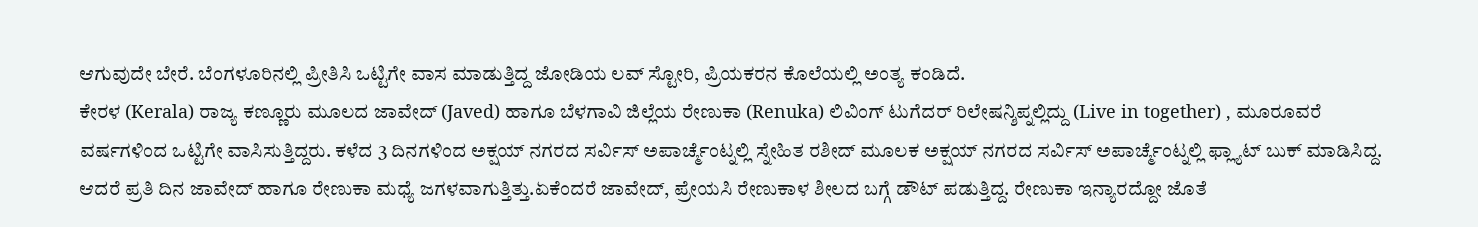ಆಗುವುದೇ ಬೇರೆ. ಬೆಂಗಳೂರಿನಲ್ಲಿ ಪ್ರೀತಿಸಿ ಒಟ್ಟಿಗೇ ವಾಸ ಮಾಡುತ್ತಿದ್ದ ಜೋಡಿಯ ಲವ್ ಸ್ಟೋರಿ, ಪ್ರಿಯಕರನ ಕೊಲೆಯಲ್ಲಿ ಅಂತ್ಯ ಕಂಡಿದೆ.
ಕೇರಳ (Kerala) ರಾಜ್ಯ ಕಣ್ಣೂರು ಮೂಲದ ಜಾವೇದ್ (Javed) ಹಾಗೂ ಬೆಳಗಾವಿ ಜಿಲ್ಲೆಯ ರೇಣುಕಾ (Renuka) ಲಿವಿಂಗ್ ಟುಗೆದರ್ ರಿಲೇಷನ್ಶಿಪ್ನಲ್ಲಿದ್ದು (Live in together) , ಮೂರೂವರೆ ವರ್ಷಗಳಿಂದ ಒಟ್ಟಿಗೇ ವಾಸಿಸುತ್ತಿದ್ದರು. ಕಳೆದ 3 ದಿನಗಳಿಂದ ಅಕ್ಷಯ್ ನಗರದ ಸರ್ವಿಸ್ ಅಪಾರ್ಚ್ಮೆಂಟ್ನಲ್ಲಿ ಸ್ನೇಹಿತ ರಶೀದ್ ಮೂಲಕ ಅಕ್ಷಯ್ ನಗರದ ಸರ್ವಿಸ್ ಅಪಾರ್ಚ್ಮೆಂಟ್ನಲ್ಲಿ ಫ್ಲ್ಯಾಟ್ ಬುಕ್ ಮಾಡಿಸಿದ್ದ. ಆದರೆ ಪ್ರತಿ ದಿನ ಜಾವೇದ್ ಹಾಗೂ ರೇಣುಕಾ ಮಧ್ಯೆ ಜಗಳವಾಗುತ್ತಿತ್ತು.ಏಕೆಂದರೆ ಜಾವೇದ್, ಪ್ರೇಯಸಿ ರೇಣುಕಾಳ ಶೀಲದ ಬಗ್ಗೆ ಡೌಟ್ ಪಡುತ್ತಿದ್ದ. ರೇಣುಕಾ ಇನ್ಯಾರದ್ದೋ ಜೊತೆ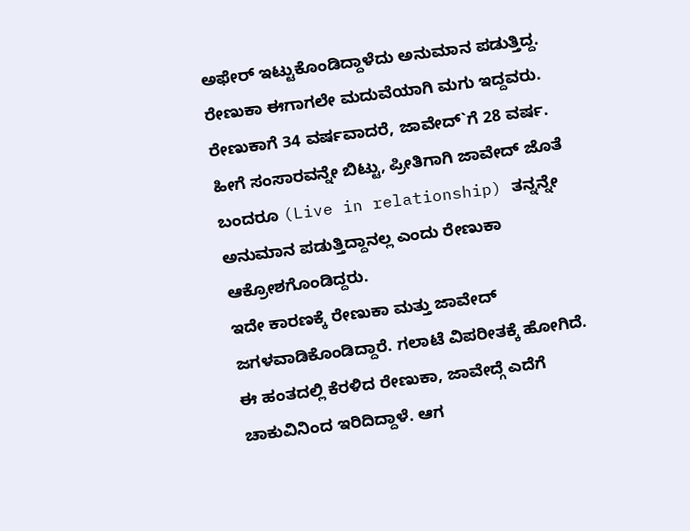ಅಫೇರ್ ಇಟ್ಟುಕೊಂಡಿದ್ದಾಳೆದು ಅನುಮಾನ ಪಡುತ್ತಿದ್ದ. ರೇಣುಕಾ ಈಗಾಗಲೇ ಮದುವೆಯಾಗಿ ಮಗು ಇದ್ದವರು. ರೇಣುಕಾಗೆ 34 ವರ್ಷವಾದರೆ, ಜಾವೇದ್`ಗೆ 28 ವರ್ಷ. ಹೀಗೆ ಸಂಸಾರವನ್ನೇ ಬಿಟ್ಟು, ಪ್ರೀತಿಗಾಗಿ ಜಾವೇದ್ ಜೊತೆ ಬಂದರೂ (Live in relationship) ತನ್ನನ್ನೇ ಅನುಮಾನ ಪಡುತ್ತಿದ್ದಾನಲ್ಲ ಎಂದು ರೇಣುಕಾ ಆಕ್ರೋಶಗೊಂಡಿದ್ದರು.
ಇದೇ ಕಾರಣಕ್ಕೆ ರೇಣುಕಾ ಮತ್ತು ಜಾವೇದ್ ಜಗಳವಾಡಿಕೊಂಡಿದ್ದಾರೆ. ಗಲಾಟೆ ವಿಪರೀತಕ್ಕೆ ಹೋಗಿದೆ. ಈ ಹಂತದಲ್ಲಿ ಕೆರಳಿದ ರೇಣುಕಾ, ಜಾವೇದ್ಗೆ ಎದೆಗೆ ಚಾಕುವಿನಿಂದ ಇರಿದಿದ್ದಾಳೆ. ಆಗ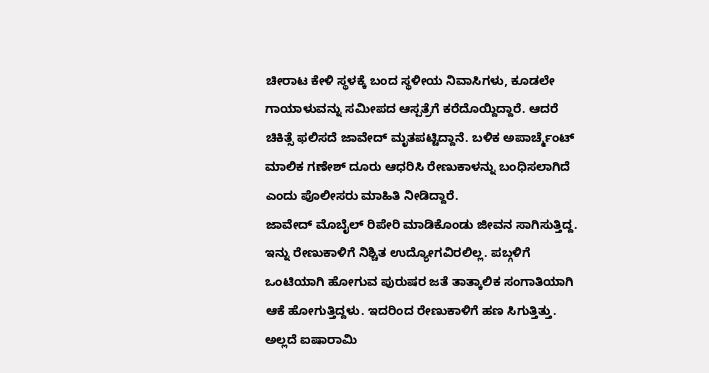ಚೀರಾಟ ಕೇಳಿ ಸ್ಥಳಕ್ಕೆ ಬಂದ ಸ್ಥಳೀಯ ನಿವಾಸಿಗಳು, ಕೂಡಲೇ ಗಾಯಾಳುವನ್ನು ಸಮೀಪದ ಆಸ್ಪತ್ರೆಗೆ ಕರೆದೊಯ್ದಿದ್ದಾರೆ. ಆದರೆ ಚಿಕಿತ್ಸೆ ಫಲಿಸದೆ ಜಾವೇದ್ ಮೃತಪಟ್ಟಿದ್ದಾನೆ. ಬಳಿಕ ಅಪಾರ್ಚ್ಮೆಂಟ್ ಮಾಲಿಕ ಗಣೇಶ್ ದೂರು ಆಧರಿಸಿ ರೇಣುಕಾಳನ್ನು ಬಂಧಿಸಲಾಗಿದೆ ಎಂದು ಪೊಲೀಸರು ಮಾಹಿತಿ ನೀಡಿದ್ದಾರೆ.
ಜಾವೇದ್ ಮೊಬೈಲ್ ರಿಪೇರಿ ಮಾಡಿಕೊಂಡು ಜೀವನ ಸಾಗಿಸುತ್ತಿದ್ದ. ಇನ್ನು ರೇಣುಕಾಳಿಗೆ ನಿಶ್ಚಿತ ಉದ್ಯೋಗವಿರಲಿಲ್ಲ. ಪಬ್ಗಳಿಗೆ ಒಂಟಿಯಾಗಿ ಹೋಗುವ ಪುರುಷರ ಜತೆ ತಾತ್ಕಾಲಿಕ ಸಂಗಾತಿಯಾಗಿ ಆಕೆ ಹೋಗುತ್ತಿದ್ದಳು. ಇದರಿಂದ ರೇಣುಕಾಳಿಗೆ ಹಣ ಸಿಗುತ್ತಿತ್ತು. ಅಲ್ಲದೆ ಐಷಾರಾಮಿ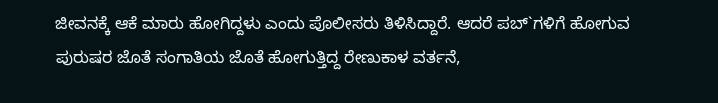ಜೀವನಕ್ಕೆ ಆಕೆ ಮಾರು ಹೋಗಿದ್ದಳು ಎಂದು ಪೊಲೀಸರು ತಿಳಿಸಿದ್ದಾರೆ. ಆದರೆ ಪಬ್`ಗಳಿಗೆ ಹೋಗುವ ಪುರುಷರ ಜೊತೆ ಸಂಗಾತಿಯ ಜೊತೆ ಹೋಗುತ್ತಿದ್ದ ರೇಣುಕಾಳ ವರ್ತನೆ,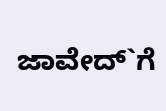ಜಾವೇದ್`ಗೆ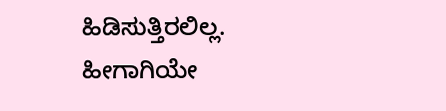ಹಿಡಿಸುತ್ತಿರಲಿಲ್ಲ. ಹೀಗಾಗಿಯೇ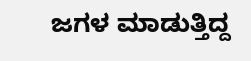ಜಗಳ ಮಾಡುತ್ತಿದ್ದ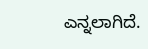ಎನ್ನಲಾಗಿದೆ.